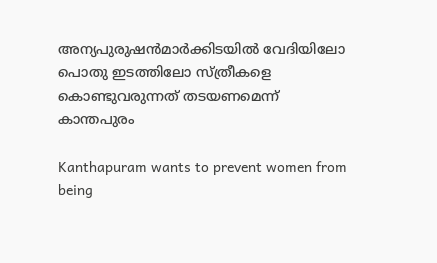അന്യപുരുഷന്‍മാര്‍ക്കിടയില്‍ വേദിയിലോ പൊതു ഇടത്തിലോ സ്ത്രീകളെ കൊണ്ടുവരുന്നത് തടയണമെന്ന് കാന്തപുരം

Kanthapuram wants to prevent women from being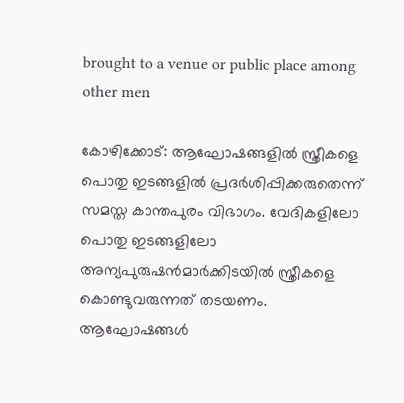brought to a venue or public place among other men

കോഴിക്കോട്‌: ആഘോഷങ്ങളില്‍ സ്ത്രീകളെ പൊതു ഇടങ്ങളില്‍ പ്രദര്‍ശിപ്പിക്കരുതെന്ന് സമസ്ത കാന്തപുരം വിഭാഗം. വേദികളിലോ പൊതു ഇടങ്ങളിലോ അന്യപുരുഷന്‍മാര്‍ക്കിടയില്‍ സ്ത്രീകളെ കൊണ്ടുവരുന്നത് തടയണം. ആഘോഷങ്ങള്‍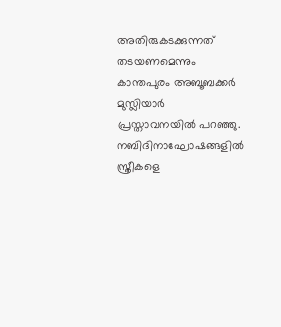അതിരുകടക്കുന്നത് തടയണമെന്നും കാന്തപുരം അബൂബക്കര്‍ മുസ്ലിയാര്‍ പ്രസ്താവനയില്‍ പറഞ്ഞു. നബിദിനാഘോഷങ്ങളില്‍ സ്ത്രീകളെ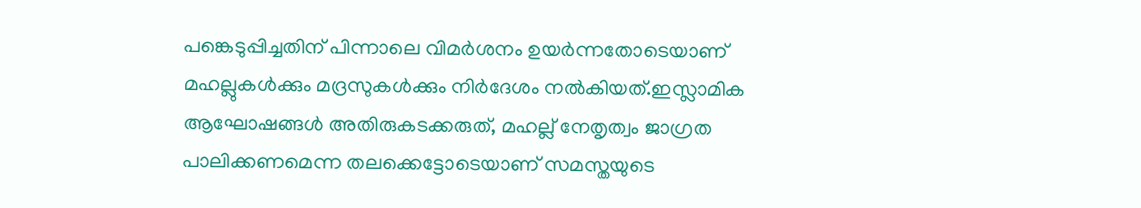പങ്കെടുപ്പിച്ചതിന് പിന്നാലെ വിമര്‍ശനം ഉയര്‍ന്നതോടെയാണ് മഹല്ലുകള്‍ക്കും മദ്രസുകള്‍ക്കും നിര്‍ദേശം നല്‍കിയത്.ഇസ്ലാമിക ആഘോഷങ്ങള്‍ അതിരുകടക്കരുത്, മഹല്ല് നേതൃത്വം ജാഗ്രത പാലിക്കണമെന്ന തലക്കെട്ടോടെയാണ് സമസ്തയുടെ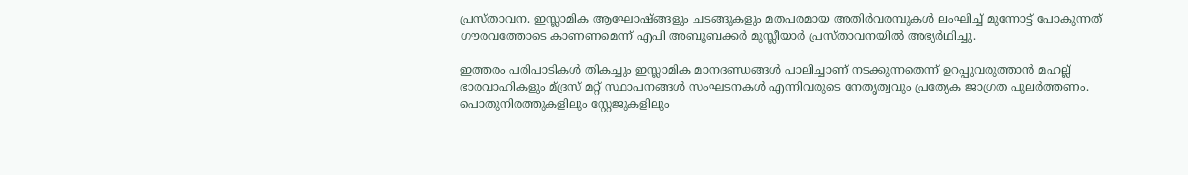പ്രസ്താവന. ഇസ്ലാമിക ആഘോഷ്ങ്ങളും ചടങ്ങുകളും മതപരമായ അതിര്‍വരമ്പുകള്‍ ലംഘിച്ച് മുന്നോട്ട് പോകുന്നത് ഗൗരവത്തോടെ കാണണമെന്ന് എപി അബൂബക്കര്‍ മുസ്ലീയാര്‍ പ്രസ്താവനയില്‍ അഭ്യര്‍ഥിച്ചു.

ഇത്തരം പരിപാടികള്‍ തികച്ചും ഇസ്ലാമിക മാനദണ്ഡങ്ങള്‍ പാലിച്ചാണ് നടക്കുന്നതെന്ന് ഉറപ്പുവരുത്താന്‍ മഹല്ല് ഭാരവാഹികളും മ്ദ്രസ് മറ്റ് സ്ഥാപനങ്ങള്‍ സംഘടനകള്‍ എന്നിവരുടെ നേതൃത്വവും പ്രത്യേക ജാഗ്രത പുലര്‍ത്തണം. പൊതുനിരത്തുകളിലും സ്റ്റേജുകളിലും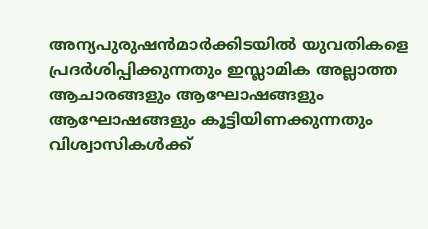അന്യപുരുഷന്‍മാര്‍ക്കിടയില്‍ യുവതികളെ പ്രദര്‍ശിപ്പിക്കുന്നതും ഇസ്ലാമിക അല്ലാത്ത ആചാരങ്ങളും ആഘോഷങ്ങളും ആഘോഷങ്ങളും കൂട്ടിയിണക്കുന്നതും വിശ്വാസികള്‍ക്ക്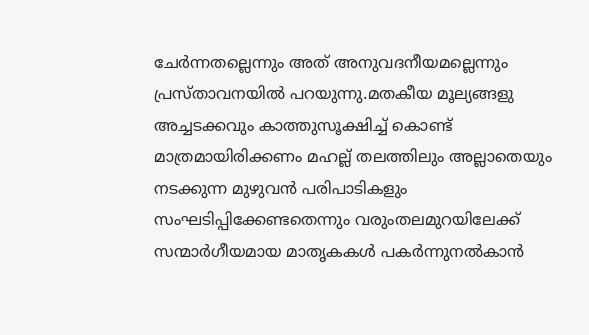ചേര്‍ന്നതല്ലെന്നും അത് അനുവദനീയമല്ലെന്നും പ്രസ്താവനയില്‍ പറയുന്നു.മതകീയ മൂല്യങ്ങളു അച്ചടക്കവും കാത്തുസൂക്ഷിച്ച് കൊണ്ട് മാത്രമായിരിക്കണം മഹല്ല് തലത്തിലും അല്ലാതെയും നടക്കുന്ന മുഴുവന്‍ പരിപാടികളും സംഘടിപ്പിക്കേണ്ടതെന്നും വരുംതലമുറയിലേക്ക് സന്മാര്‍ഗീയമായ മാതൃകകള്‍ പകര്‍ന്നുനല്‍കാന്‍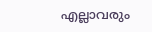എല്ലാവരും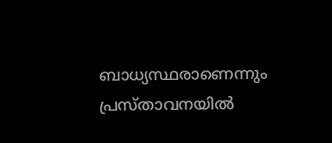ബാധ്യസ്ഥരാണെന്നും പ്രസ്താവനയില്‍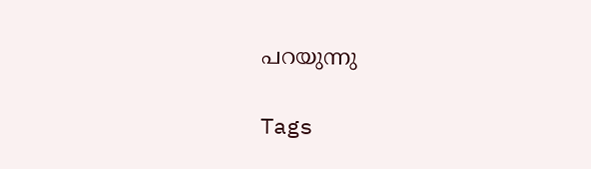പറയുന്നു

Tags